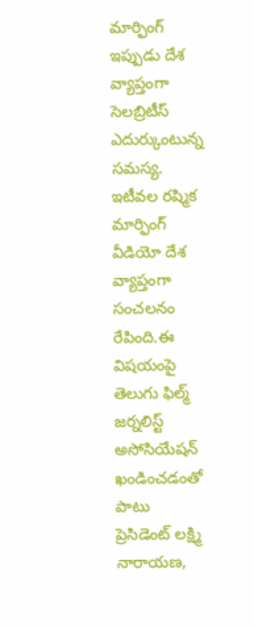మార్ఫింగ్ ఇప్పుడు దేశ వ్యాప్తంగా సెలబ్రిటీస్ ఎదుర్కుంటున్న సమస్య. ఇటీవల రష్మిక మార్ఫింగ్ వీడియో దేశ వ్యాప్తంగా సంచలనం రేపింది.ఈ విషయంపై తెలుగు ఫిల్మ్ జర్నలిస్ట్ అసోసియేషన్ ఖండించడంతో పాటు
ప్రెసిడెంట్ లక్ష్మి నారాయణ,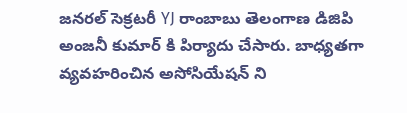జనరల్ సెక్రటరీ YJ రాంబాబు తెలంగాణ డిజిపి అంజనీ కుమార్ కి పిర్యాదు చేసారు. బాధ్యతగా వ్యవహరించిన అసోసియేషన్ ని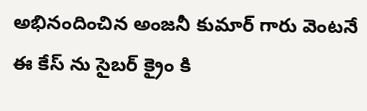అభినందించిన అంజనీ కుమార్ గారు వెంటనే ఈ కేస్ ను సైబర్ క్రైం కి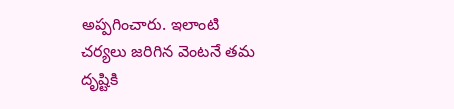అప్పగించారు. ఇలాంటి చర్యలు జరిగిన వెంటనే తమ దృష్టికి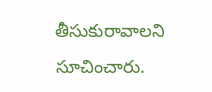తీసుకురావాలని సూచించారు.